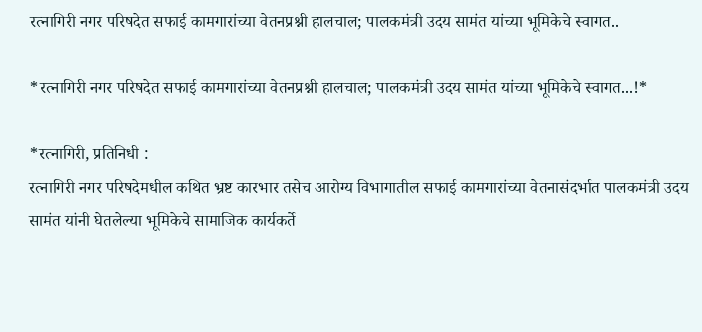रत्नागिरी नगर परिषदेत सफाई कामगारांच्या वेतनप्रश्नी हालचाल; पालकमंत्री उदय सामंत यांच्या भूमिकेचे स्वागत..

*रत्नागिरी नगर परिषदेत सफाई कामगारांच्या वेतनप्रश्नी हालचाल; पालकमंत्री उदय सामंत यांच्या भूमिकेचे स्वागत...!*

*रत्नागिरी, प्रतिनिधी :
रत्नागिरी नगर परिषदेमधील कथित भ्रष्ट कारभार तसेच आरोग्य विभागातील सफाई कामगारांच्या वेतनासंदर्भात पालकमंत्री उदय सामंत यांनी घेतलेल्या भूमिकेचे सामाजिक कार्यकर्ते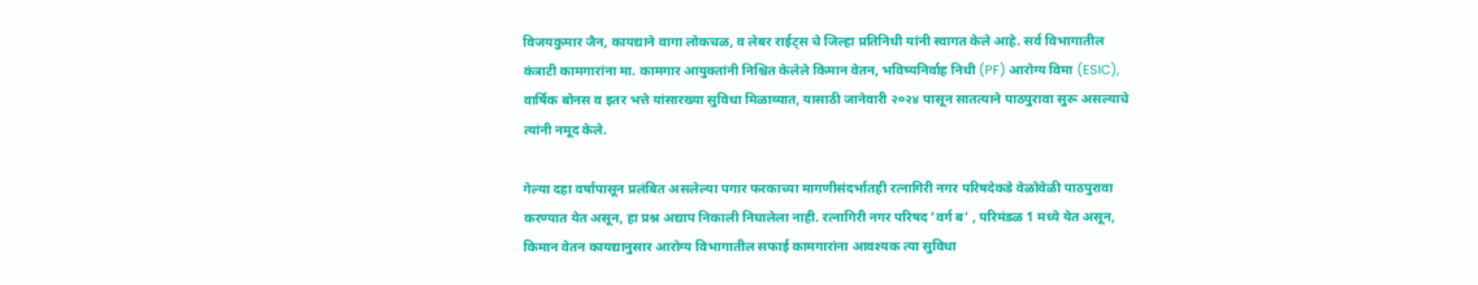विजयकुमार जैन, कायद्याने वागा लोकचळ, व लेबर राईट्स चे जिल्हा प्रतिनिधी यांनी स्वागत केले आहे. सर्व विभागातील कंत्राटी कामगारांना मा. कामगार आयुक्तांनी निश्चित केलेले किमान वेतन, भविष्यनिर्वाह निधी (PF) आरोग्य विमा (ESIC), वार्षिक बोनस व इतर भत्ते यांसारख्या सुविधा मिळाव्यात, यासाठी जानेवारी २०२४ पासून सातत्याने पाठपुरावा सुरू असल्याचे त्यांनी नमूद केले.

गेल्या दहा वर्षांपासून प्रलंबित असलेल्या पगार फरकाच्या मागणीसंदर्भातही रत्नागिरी नगर परिषदेकडे वेळोवेळी पाठपुरावा करण्यात येत असून, हा प्रश्न अद्याप निकाली निघालेला नाही. रत्नागिरी नगर परिषद ‘वर्ग ब’ , परिमंडळ 1 मध्ये येत असून, किमान वेतन कायद्यानुसार आरोग्य विभागातील सफाई कामगारांना आवश्यक त्या सुविधा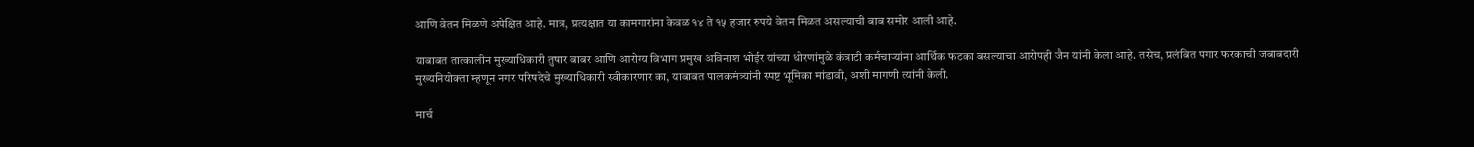आणि वेतन मिळणे अपेक्षित आहे. मात्र, प्रत्यक्षात या कामगारांना केवळ १४ ते १५ हजार रुपये वेतन मिळत असल्याची बाब समोर आली आहे.

याबाबत तात्कालीन मुख्याधिकारी तुषार बाबर आणि आरोग्य विभाग प्रमुख अविनाश भोईर यांच्या धोरणांमुळे कंत्राटी कर्मचाऱ्यांना आर्थिक फटका बसल्याचा आरोपही जैन यांनी केला आहे. तसेच, प्रलंबित पगार फरकाची जबाबदारी मुख्यनियोक्ता म्हणून नगर परिषदेचे मुख्याधिकारी स्वीकारणार का, याबाबत पालकमंत्र्यांनी स्पष्ट भूमिका मांडावी, अशी मागणी त्यांनी केली.

मार्च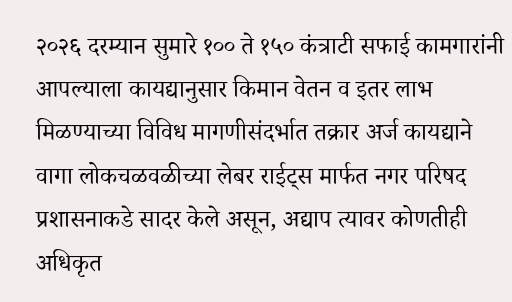२०२६ दरम्यान सुमारे १०० ते १५० कंत्राटी सफाई कामगारांनी आपल्याला कायद्यानुसार किमान वेतन व इतर लाभ मिळण्याच्या विविध मागणीसंदर्भात तक्रार अर्ज कायद्याने वागा लोकचळवळीच्या लेबर राईट्स मार्फत नगर परिषद प्रशासनाकडे सादर केले असून, अद्याप त्यावर कोणतीही अधिकृत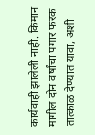कार्यवाही झालेली नाही. किमान मागील दोन वर्षांचा पगार फरक तात्काळ देण्यात यावा, अशी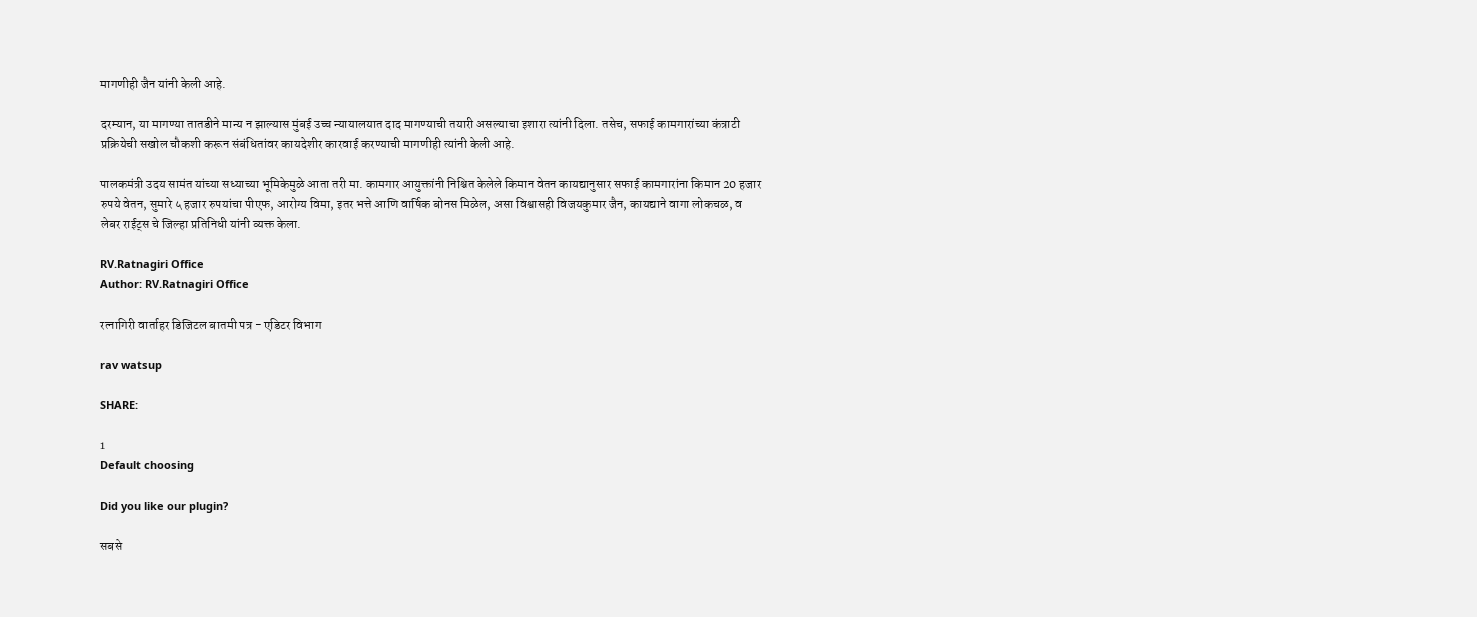मागणीही जैन यांनी केली आहे.

दरम्यान, या मागण्या तातडीने मान्य न झाल्यास मुंबई उच्च न्यायालयात दाद मागण्याची तयारी असल्याचा इशारा त्यांनी दिला. तसेच, सफाई कामगारांच्या कंत्राटी प्रक्रियेची सखोल चौकशी करून संबंधितांवर कायदेशीर कारवाई करण्याची मागणीही त्यांनी केली आहे.

पालकमंत्री उदय सामंत यांच्या सध्याच्या भूमिकेमुळे आता तरी मा. कामगार आयुक्तांनी निश्चित केलेले किमान वेतन कायद्यानुसार सफाई कामगारांना किमान 20 हजार रुपये वेतन, सुमारे ५ हजार रुपयांचा पीएफ, आरोग्य विमा, इतर भत्ते आणि वार्षिक बोनस मिळेल, असा विश्वासही विजयकुमार जैन, कायद्याने वागा लोकचळ, व लेबर राईट्स चे जिल्हा प्रतिनिधी यांनी व्यक्त केला.

RV.Ratnagiri Office
Author: RV.Ratnagiri Office

रत्नागिरी वार्ताहर डिजिटल बातमी पत्र - एडिटर विभाग

rav watsup

SHARE:

1
Default choosing

Did you like our plugin?

सबसे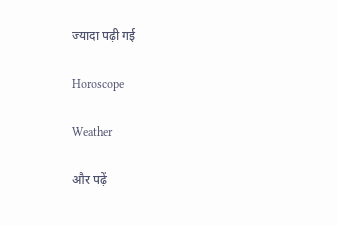ज्यादा पढ़ी गई

Horoscope

Weather

और पढ़ें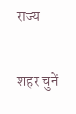राज्य

शहर चुनें